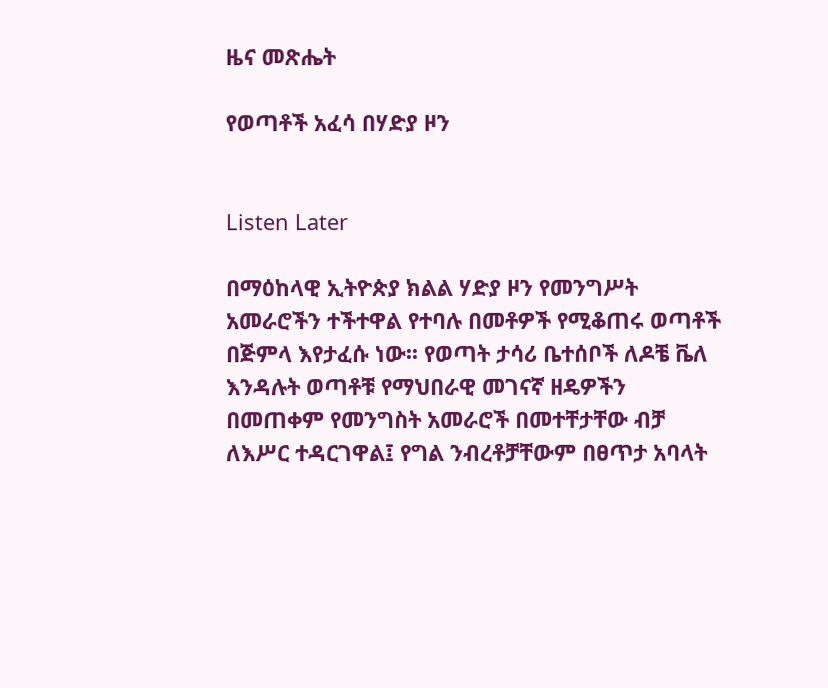ዜና መጽሔት

የወጣቶች አፈሳ በሃድያ ዞን


Listen Later

በማዕከላዊ ኢትዮጵያ ክልል ሃድያ ዞን የመንግሥት አመራሮችን ተችተዋል የተባሉ በመቶዎች የሚቆጠሩ ወጣቶች በጅምላ እየታፈሱ ነው፡፡ የወጣት ታሳሪ ቤተሰቦች ለዶቼ ቬለ እንዳሉት ወጣቶቹ የማህበራዊ መገናኛ ዘዴዎችን በመጠቀም የመንግስት አመራሮች በመተቸታቸው ብቻ ለእሥር ተዳርገዋል፤ የግል ንብረቶቻቸውም በፀጥታ አባላት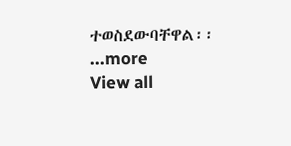ተወስደውባቸዋል፡፡
...more
View all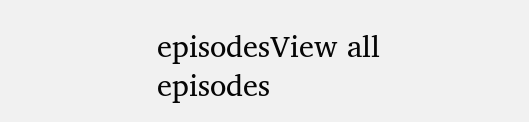episodesView all episodes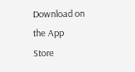Download on the App Store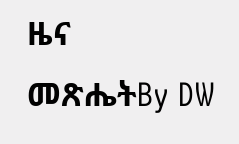ዜና መጽሔትBy DW